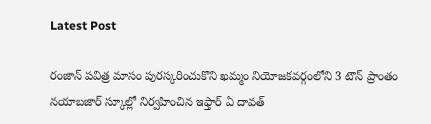Latest Post

రంజాన్ పవిత్ర మాసం పురస్కరించుకొని ఖమ్మం నియోజకవర్గంలోని 3 టౌన్ ప్రాంతం నయాబజార్ స్కూల్లో నిర్వహించిన ఇఫ్తార్ ఏ దావత్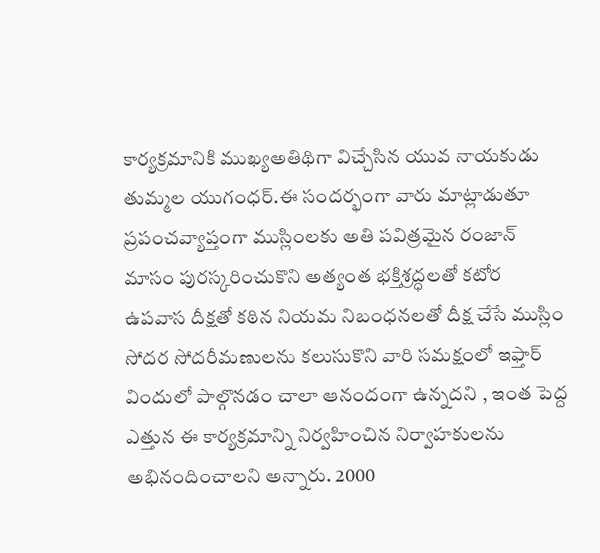కార్యక్రమానికి ముఖ్యఅతిథిగా విచ్చేసిన యువ నాయకుడు తుమ్మల యుగంధర్.ఈ సందర్భంగా వారు మాట్లాడుతూ ప్రపంచవ్యాప్తంగా ముస్లింలకు అతి పవిత్రమైన రంజాన్ మాసం పురస్కరించుకొని అత్యంత భక్తిశ్రద్ధలతో కటోర ఉపవాస దీక్షతో కఠిన నియమ నిబంధనలతో దీక్ష చేసే ముస్లిం సోదర సోదరీమణులను కలుసుకొని వారి సమక్షంలో ఇఫ్తార్ విందులో పాల్గొనడం చాలా ఆనందంగా ఉన్నదని , ఇంత పెద్ద ఎత్తున ఈ కార్యక్రమాన్ని నిర్వహించిన నిర్వాహకులను అభినందించాలని అన్నారు. 2000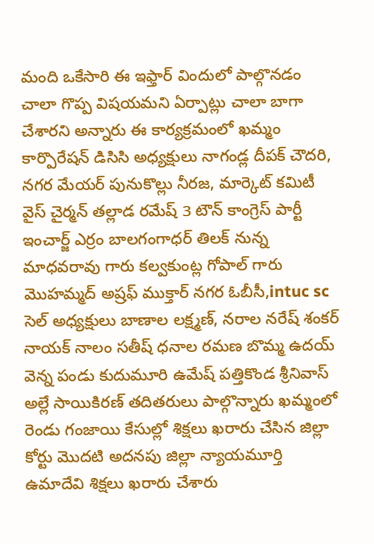మంది ఒకేసారి ఈ ఇఫ్తార్ విందులో పాల్గొనడం చాలా గొప్ప విషయమని ఏర్పాట్లు చాలా బాగా చేశారని అన్నారు ఈ కార్యక్రమంలో ఖమ్మం కార్పొరేషన్ డిసిసి అధ్యక్షులు నాగండ్ల దీపక్ చౌదరి, నగర మేయర్ పునుకొల్లు నీరజ, మార్కెట్ కమిటీ వైస్ చైర్మన్ తల్లాడ రమేష్ 3 టౌన్ కాంగ్రెస్ పార్టీ ఇంచార్జ్ ఎర్రం బాలగంగాధర్ తిలక్ నున్న మాధవరావు గారు కల్వకుంట్ల గోపాల్ గారు మొహమ్మద్ అష్రఫ్ ముక్తార్ నగర ఓబీసీ,intuc sc సెల్ అధ్యక్షులు బాణాల లక్ష్మణ్, నరాల నరేష్ శంకర్ నాయక్ నాలం సతీష్ ధనాల రమణ బొమ్మ ఉదయ్ వెన్న పండు కుదుమూరి ఉమేష్ పత్తికొండ శ్రీనివాస్ అల్లే సాయికిరణ్ తదితరులు పాల్గొన్నారు ఖమ్మంలో రెండు గంజాయి కేసుల్లో శిక్షలు ఖరారు చేసిన జిల్లా కోర్టు మొదటి అదనపు జిల్లా న్యాయమూర్తి ఉమాదేవి శిక్షలు ఖరారు చేశారు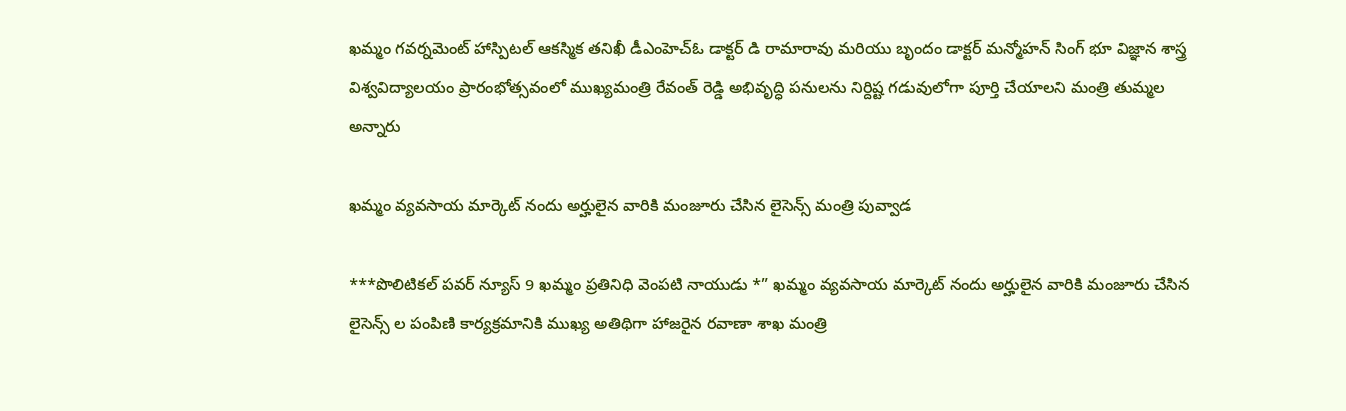ఖమ్మం గవర్నమెంట్ హాస్పిటల్ ఆకస్మిక తనిఖీ డీఎంహెచ్ఓ డాక్టర్ డి రామారావు మరియు బృందం డాక్టర్ మన్మోహన్ సింగ్ భూ విజ్ఞాన శాస్త్ర విశ్వవిద్యాలయం ప్రారంభోత్సవంలో ముఖ్యమంత్రి రేవంత్ రెడ్డి అభివృద్ధి పనులను నిర్దిష్ట గడువులోగా పూర్తి చేయాలని మంత్రి తుమ్మల అన్నారు

ఖమ్మం వ్యవసాయ మార్కెట్ నందు అర్హులైన వారికి మంజూరు చేసిన లైసెన్స్ మంత్రి పువ్వాడ

***పొలిటికల్ పవర్ న్యూస్ 9 ఖమ్మం ప్రతినిధి వెంపటి నాయుడు *” ఖమ్మం వ్యవసాయ మార్కెట్ నందు అర్హులైన వారికి మంజూరు చేసిన లైసెన్స్ ల పంపిణి కార్యక్రమానికి ముఖ్య అతిథిగా హాజరైన రవాణా శాఖ మంత్రి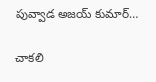పువ్వాడ అజయ్ కుమార్…

చాకలి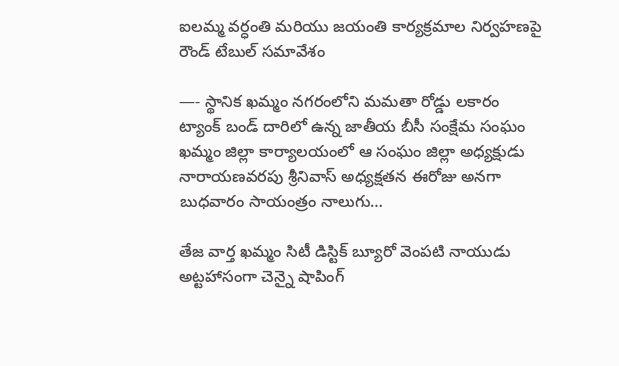ఐలమ్మ వర్ధంతి మరియు జయంతి కార్యక్రమాల నిర్వహణపై రౌండ్ టేబుల్ సమావేశం

—- స్థానిక ఖమ్మం నగరంలోని మమతా రోడ్డు లకారం ట్యాంక్ బండ్ దారిలో ఉన్న జాతీయ బీసీ సంక్షేమ సంఘం ఖమ్మం జిల్లా కార్యాలయంలో ఆ సంఘం జిల్లా అధ్యక్షుడు నారాయణవరపు శ్రీనివాస్ అధ్యక్షతన ఈరోజు అనగా బుధవారం సాయంత్రం నాలుగు…

తేజ వార్త ఖమ్మం సిటీ డిస్టిక్ బ్యూరో వెంపటి నాయుడు
అట్టహాసంగా చెన్నై షాపింగ్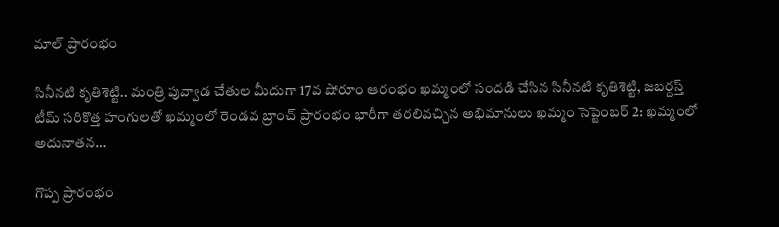మాల్ ప్రారంభం

సినీనటి కృతిశెట్టి.. మంత్రి పువ్వాడ చేతుల మీదుగా 17వ షోరూం ఆరంభం ఖమ్మంలో సందడి చేసిన సినీనటి కృతిశెట్టి, జబర్దస్త్ టీమ్ సరికొత్త హంగులతో ఖమ్మంలో రెండవ బ్రాంచ్ ప్రారంభం భారీగా తరలివచ్చిన అభిమానులు ఖమ్మం సెప్టెంబర్ 2: ఖమ్మంలో అదునాతన…

గొప్ప ప్రారంభం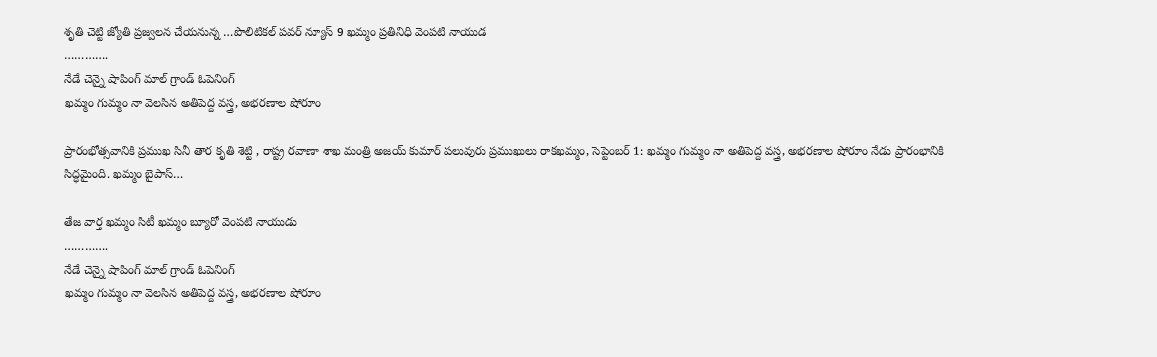శృతి చెట్టి జ్యోతి ప్రజ్వలన చేయనున్న …పొలిటికల్ పవర్ న్యూస్ 9 ఖమ్మం ప్రతినిధి వెంపటి నాయుడ
………….
నేడే చెన్నై షాపింగ్ మాల్ గ్రాండ్ ఓపెనింగ్
ఖమ్మం గుమ్మం నా వెలసిన అతిపెద్ద వస్త్ర, అభరణాల షోరూం

ప్రారంభోత్సవానికి ప్రముఖ సినీ తార కృతి శెట్టి , రాష్ట్ర రవాణా శాఖ మంత్రి అజయ్ కుమార్ పలువురు ప్రముఖులు రాకఖమ్మం, సెప్టెంబర్ 1: ఖమ్మం గుమ్మం నా అతిపెద్ద వస్త్ర, అభరణాల షోరూం నేడు ప్రారంభానికి సిద్ధమైంది. ఖమ్మం బైపాస్…

తేజ వార్త ఖమ్మం సిటీ ఖమ్మం బ్యూరో వెంపటి నాయుడు
………….
నేడే చెన్నై షాపింగ్ మాల్ గ్రాండ్ ఓపెనింగ్
ఖమ్మం గుమ్మం నా వెలసిన అతిపెద్ద వస్త్ర, అభరణాల షోరూం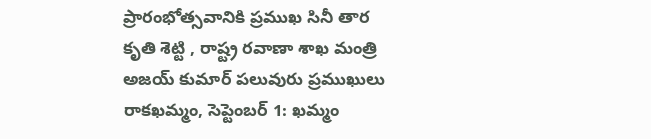ప్రారంభోత్సవానికి ప్రముఖ సినీ తార కృతి శెట్టి , రాష్ట్ర రవాణా శాఖ మంత్రి అజయ్ కుమార్ పలువురు ప్రముఖులు రాకఖమ్మం, సెప్టెంబర్ 1: ఖమ్మం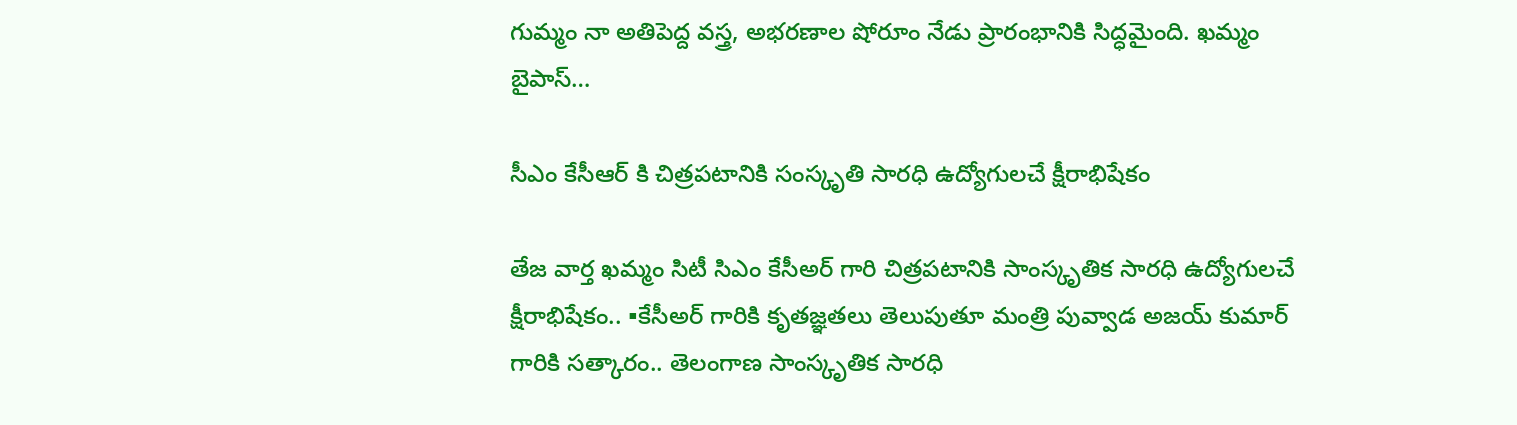గుమ్మం నా అతిపెద్ద వస్త్ర, అభరణాల షోరూం నేడు ప్రారంభానికి సిద్ధమైంది. ఖమ్మం బైపాస్…

సీఎం కేసీఆర్ కి చిత్రపటానికి సంస్కృతి సారధి ఉద్యోగులచే క్షీరాభిషేకం

తేజ వార్త ఖమ్మం సిటీ సిఎం కేసీఅర్ గారి చిత్రపటానికి సాంస్కృతిక సారధి ఉద్యోగులచే క్షీరాభిషేకం.. ▪కేసీఅర్ గారికి కృతజ్ఞతలు తెలుపుతూ మంత్రి పువ్వాడ అజయ్ కుమార్ గారికి సత్కారం.. తెలంగాణ సాంస్కృతిక సారధి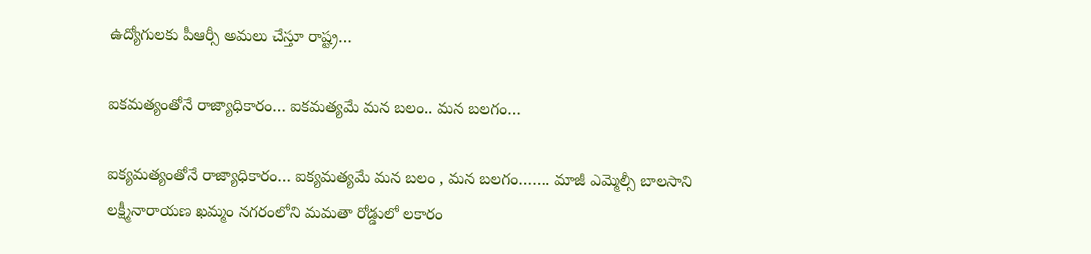ఉద్యోగులకు పీఆర్సీ అమలు చేస్తూ రాష్ట్ర…

ఐకమత్యంతోనే రాజ్యాధికారం… ఐకమత్యమే మన బలం.. మన బలగం…

ఐక్యమత్యంతోనే రాజ్యాధికారం… ఐక్యమత్యమే మన బలం , మన బలగం……. మాజీ ఎమ్మెల్సీ బాలసాని లక్ష్మీనారాయణ ఖమ్మం నగరంలోని మమతా రోడ్డులో లకారం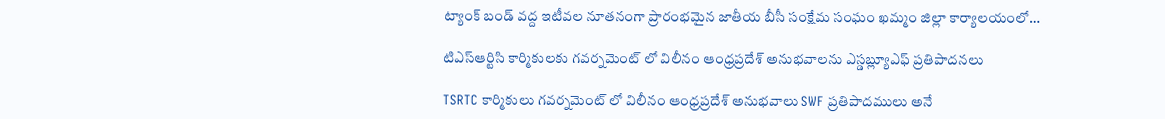ట్యాంక్ బండ్ వద్ద ఇటీవల నూతనంగా ప్రారంభమైన జాతీయ బీసీ సంక్షేమ సంఘం ఖమ్మం జిల్లా కార్యాలయంలో…

టిఎస్ఆర్టిసి కార్మికులకు గవర్నమెంట్ లో విలీనం ఆంధ్రప్రదేశ్ అనుభవాలను ఎస్డబ్ల్యూఎఫ్ ప్రతిపాదనలు

TSRTC కార్మికులు గవర్నమెంట్ లో విలీనం ఆంధ్రప్రదేశ్ అనుభవాలు SWF ప్రతిపాదములు అనే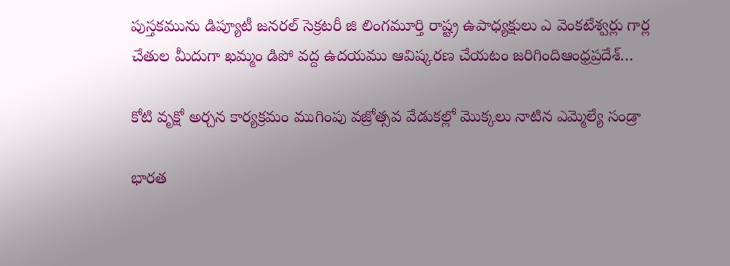పుస్తకమును డిప్యూటీ జనరల్ సెక్రటరీ జి లింగమూర్తి రాష్ట్ర ఉపాధ్యక్షులు ఎ వెంకటేశ్వర్లు గార్ల చేతుల మీదుగా ఖమ్మం డిపో వద్ద ఉదయము ఆవిష్కరణ చేయటం జరిగిందిఆంధ్రప్రదేశ్…

కోటి వృక్షో అర్చన కార్యక్రమం ముగింపు వజ్రోత్సవ వేడుకల్లో మొక్కలు నాటిన ఎమ్మెల్యే సండ్రా

భారత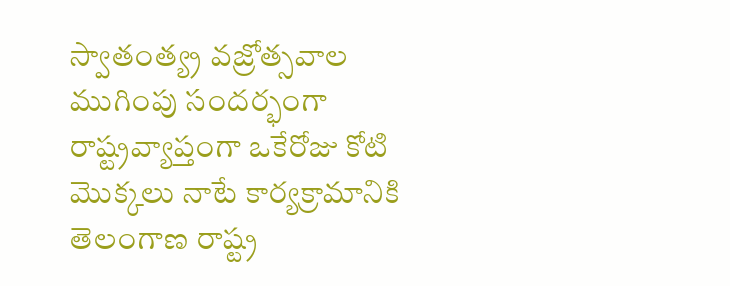స్వాతంత్య్ర వజ్రోత్సవాల ముగింపు సందర్భంగా రాష్ట్రవ్యాప్తంగా ఒకేరోజు కోటి మొక్కలు నాటే కార్యక్రామానికి తెలంగాణ రాష్ట్ర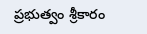ప్రభుత్వం శ్రీకారం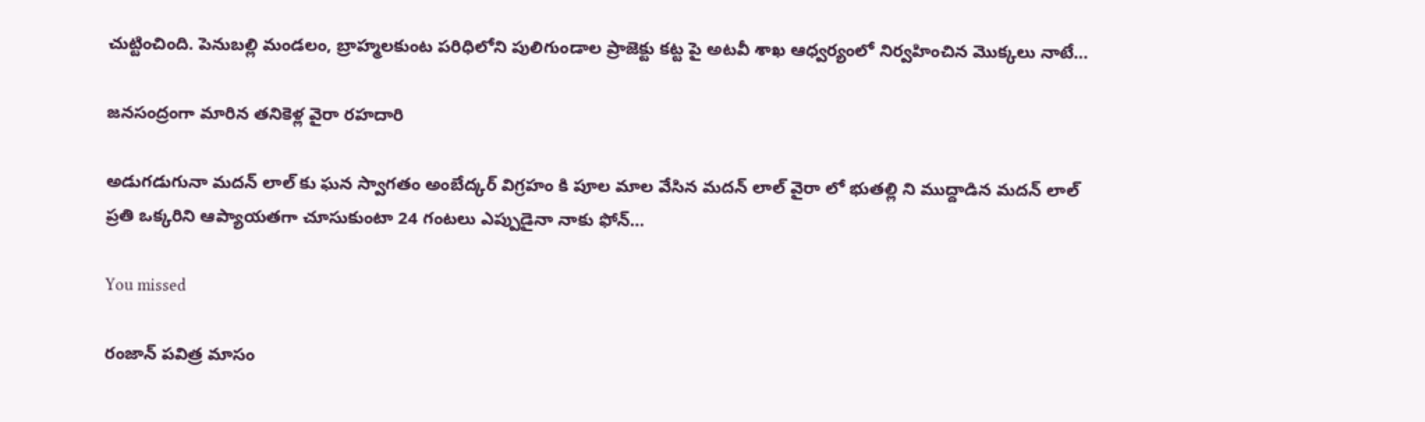చుట్టించింది. పెనుబల్లి మండలం, బ్రాహ్మలకుంట పరిధిలోని పులిగుండాల ప్రాజెక్టు కట్ట పై అటవీ శాఖ ఆధ్వర్యంలో నిర్వహించిన మొక్కలు నాటే…

జనసంద్రంగా మారిన తనికెళ్ల వైరా రహదారి

అడుగడుగునా మదన్ లాల్ కు ఘన స్వాగతం అంబేద్కర్ విగ్రహం కి పూల మాల వేసిన మదన్ లాల్ వైరా లో భుతల్లి ని ముద్దాడిన మదన్ లాల్ ప్రతి ఒక్కరిని ఆప్యాయతగా చూసుకుంటా 24 గంటలు ఎప్పుడైనా నాకు ఫోన్…

You missed

రంజాన్ పవిత్ర మాసం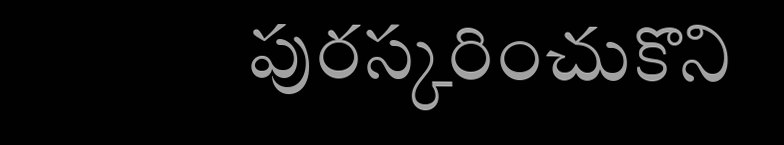పురస్కరించుకొని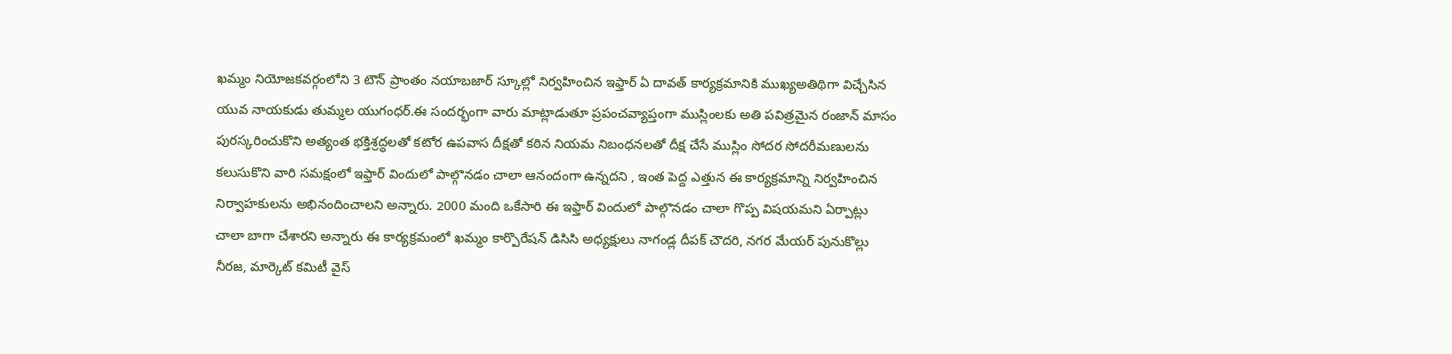ఖమ్మం నియోజకవర్గంలోని 3 టౌన్ ప్రాంతం నయాబజార్ స్కూల్లో నిర్వహించిన ఇఫ్తార్ ఏ దావత్ కార్యక్రమానికి ముఖ్యఅతిథిగా విచ్చేసిన యువ నాయకుడు తుమ్మల యుగంధర్.ఈ సందర్భంగా వారు మాట్లాడుతూ ప్రపంచవ్యాప్తంగా ముస్లింలకు అతి పవిత్రమైన రంజాన్ మాసం పురస్కరించుకొని అత్యంత భక్తిశ్రద్ధలతో కటోర ఉపవాస దీక్షతో కఠిన నియమ నిబంధనలతో దీక్ష చేసే ముస్లిం సోదర సోదరీమణులను కలుసుకొని వారి సమక్షంలో ఇఫ్తార్ విందులో పాల్గొనడం చాలా ఆనందంగా ఉన్నదని , ఇంత పెద్ద ఎత్తున ఈ కార్యక్రమాన్ని నిర్వహించిన నిర్వాహకులను అభినందించాలని అన్నారు. 2000 మంది ఒకేసారి ఈ ఇఫ్తార్ విందులో పాల్గొనడం చాలా గొప్ప విషయమని ఏర్పాట్లు చాలా బాగా చేశారని అన్నారు ఈ కార్యక్రమంలో ఖమ్మం కార్పొరేషన్ డిసిసి అధ్యక్షులు నాగండ్ల దీపక్ చౌదరి, నగర మేయర్ పునుకొల్లు నీరజ, మార్కెట్ కమిటీ వైస్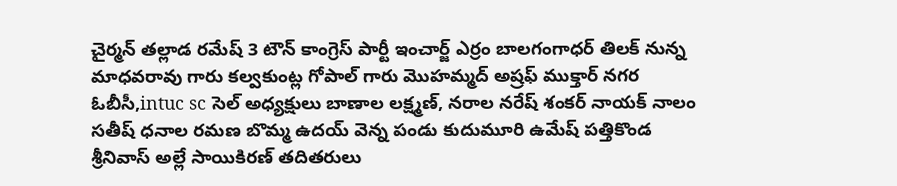చైర్మన్ తల్లాడ రమేష్ 3 టౌన్ కాంగ్రెస్ పార్టీ ఇంచార్జ్ ఎర్రం బాలగంగాధర్ తిలక్ నున్న మాధవరావు గారు కల్వకుంట్ల గోపాల్ గారు మొహమ్మద్ అష్రఫ్ ముక్తార్ నగర ఓబీసీ,intuc sc సెల్ అధ్యక్షులు బాణాల లక్ష్మణ్, నరాల నరేష్ శంకర్ నాయక్ నాలం సతీష్ ధనాల రమణ బొమ్మ ఉదయ్ వెన్న పండు కుదుమూరి ఉమేష్ పత్తికొండ శ్రీనివాస్ అల్లే సాయికిరణ్ తదితరులు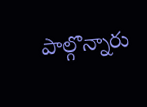పాల్గొన్నారు